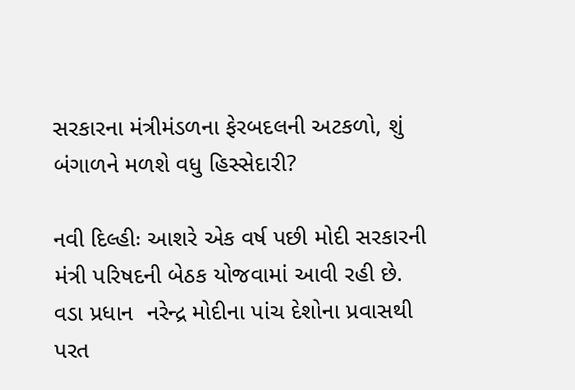સરકારના મંત્રીમંડળના ફેરબદલની અટકળો, શું બંગાળને મળશે વધુ હિસ્સેદારી?

નવી દિલ્હીઃ આશરે એક વર્ષ પછી મોદી સરકારની મંત્રી પરિષદની બેઠક યોજવામાં આવી રહી છે. વડા પ્રધાન  નરેન્દ્ર મોદીના પાંચ દેશોના પ્રવાસથી પરત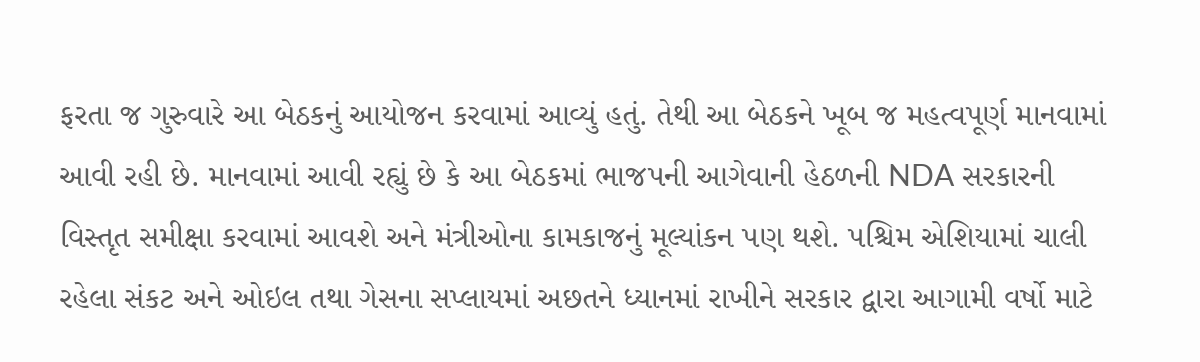ફરતા જ ગુરુવારે આ બેઠકનું આયોજન કરવામાં આવ્યું હતું. તેથી આ બેઠકને ખૂબ જ મહત્વપૂર્ણ માનવામાં આવી રહી છે. માનવામાં આવી રહ્યું છે કે આ બેઠકમાં ભાજપની આગેવાની હેઠળની NDA સરકારની વિસ્તૃત સમીક્ષા કરવામાં આવશે અને મંત્રીઓના કામકાજનું મૂલ્યાંકન પણ થશે. પશ્ચિમ એશિયામાં ચાલી રહેલા સંકટ અને ઓઇલ તથા ગેસના સપ્લાયમાં અછતને ધ્યાનમાં રાખીને સરકાર દ્વારા આગામી વર્ષો માટે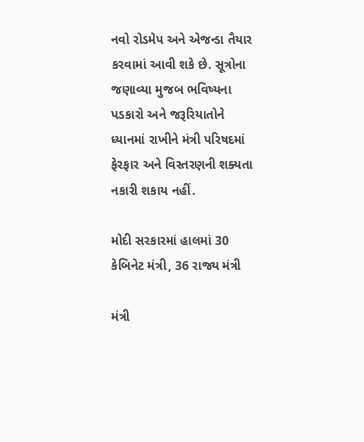નવો રોડમેપ અને એજન્ડા તૈયાર કરવામાં આવી શકે છે. સૂત્રોના જણાવ્યા મુજબ ભવિષ્યના પડકારો અને જરૂરિયાતોને ધ્યાનમાં રાખીને મંત્રી પરિષદમાં ફેરફાર અને વિસ્તરણની શક્યતા નકારી શકાય નહીં.

મોદી સરકારમાં હાલમાં 30 કેબિનેટ મંત્રી, 36 રાજ્ય મંત્રી

મંત્રી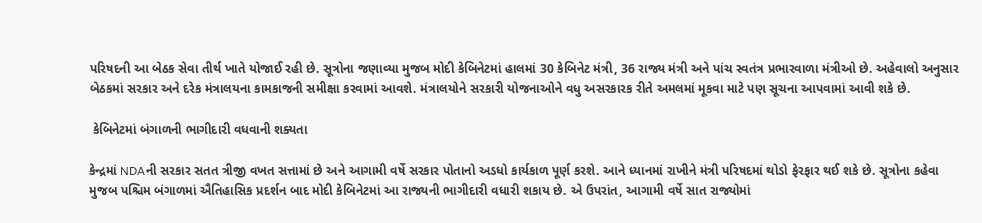પરિષદની આ બેઠક સેવા તીર્થ ખાતે યોજાઈ રહી છે. સૂત્રોના જણાવ્યા મુજબ મોદી કેબિનેટમાં હાલમાં 30 કેબિનેટ મંત્રી, 36 રાજ્ય મંત્રી અને પાંચ સ્વતંત્ર પ્રભારવાળા મંત્રીઓ છે. અહેવાલો અનુસાર બેઠકમાં સરકાર અને દરેક મંત્રાલયના કામકાજની સમીક્ષા કરવામાં આવશે. મંત્રાલયોને સરકારી યોજનાઓને વધુ અસરકારક રીતે અમલમાં મૂકવા માટે પણ સૂચના આપવામાં આવી શકે છે.

 કેબિનેટમાં બંગાળની ભાગીદારી વધવાની શક્યતા

કેન્દ્રમાં NDAની સરકાર સતત ત્રીજી વખત સત્તામાં છે અને આગામી વર્ષે સરકાર પોતાનો અડધો કાર્યકાળ પૂર્ણ કરશે. આને ધ્યાનમાં રાખીને મંત્રી પરિષદમાં થોડો ફેરફાર થઈ શકે છે. સૂત્રોના કહેવા મુજબ પશ્ચિમ બંગાળમાં ઐતિહાસિક પ્રદર્શન બાદ મોદી કેબિનેટમાં આ રાજ્યની ભાગીદારી વધારી શકાય છે. એ ઉપરાંત, આગામી વર્ષે સાત રાજ્યોમાં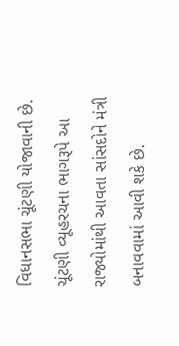વિધાનસભા ચૂંટણી યોજાવાની છે. ચૂંટણી વ્યૂહરચના ભાગરૂપે આ રાજ્યોમાંથી આવતા સાંસદોને મંત્રી બનાવવામાં આવી શકે છે.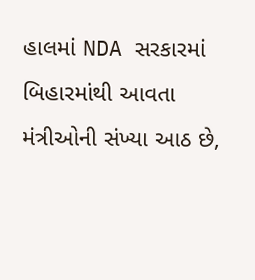હાલમાં NDA સરકારમાં બિહારમાંથી આવતા મંત્રીઓની સંખ્યા આઠ છે,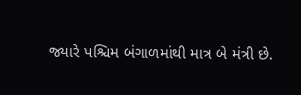જ્યારે પશ્ચિમ બંગાળમાંથી માત્ર બે મંત્રી છે.